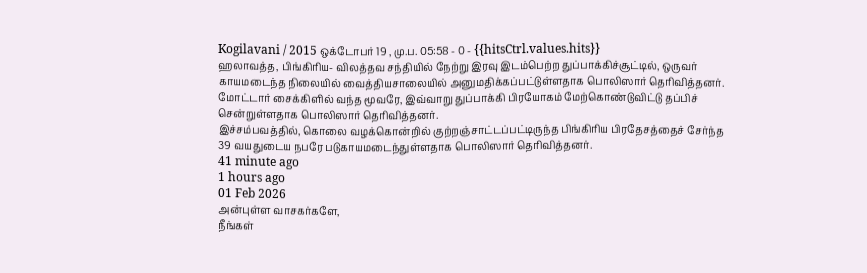Kogilavani / 2015 ஒக்டோபர் 19 , மு.ப. 05:58 - 0 - {{hitsCtrl.values.hits}}
ஹலாவத்த, பிங்கிரிய- விலத்தவ சந்தியில் நேற்று இரவு இடம்பெற்ற துப்பாக்கிச்சூட்டில், ஒருவர் காயமடைந்த நிலையில் வைத்தியசாலையில் அனுமதிக்கப்பட்டுள்ளதாக பொலிஸார் தெரிவித்தனர்.
மோட்டார் சைக்கிளில் வந்த மூவரே, இவ்வாறு துப்பாக்கி பிரயோகம் மேற்கொண்டுவிட்டு தப்பிச் சென்றுள்ளதாக பொலிஸார் தெரிவித்தனர்.
இச்சம்பவத்தில், கொலை வழக்கொன்றில் குற்றஞ்சாட்டப்பட்டிருந்த பிங்கிரிய பிரதேசத்தைச் சேர்ந்த 39 வயதுடைய நபரே படுகாயமடைந்துள்ளதாக பொலிஸார் தெரிவித்தனர்.
41 minute ago
1 hours ago
01 Feb 2026
அன்புள்ள வாசகர்களே,
நீங்கள்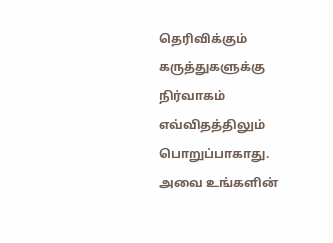தெரிவிக்கும் கருத்துகளுக்கு நிர்வாகம் எவ்விதத்திலும் பொறுப்பாகாது. அவை உங்களின்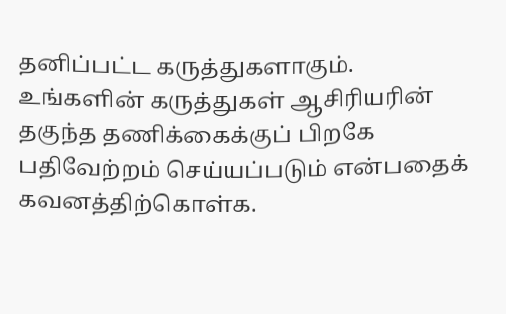தனிப்பட்ட கருத்துகளாகும். உங்களின் கருத்துகள் ஆசிரியரின் தகுந்த தணிக்கைக்குப் பிறகே பதிவேற்றம் செய்யப்படும் என்பதைக் கவனத்திற்கொள்க.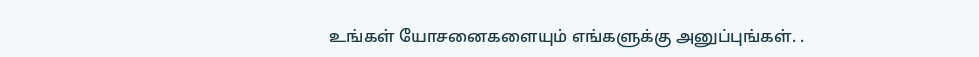உங்கள் யோசனைகளையும் எங்களுக்கு அனுப்புங்கள். .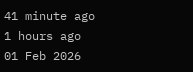41 minute ago
1 hours ago
01 Feb 2026